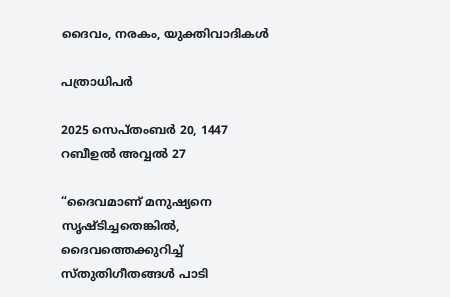ദൈവം, നരകം, യുക്തിവാദികൾ

പത്രാധിപർ

2025 സെപ്തംബർ 20, 1447 റബീഉൽ അവ്വൽ 27

“ദൈവമാണ് മനുഷ്യനെ സൃഷ്ടിച്ചതെങ്കിൽ, ദൈവത്തെക്കുറിച്ച് സ്തുതിഗീതങ്ങൾ പാടി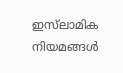ഇസ്‌ലാമിക നിയമങ്ങൾ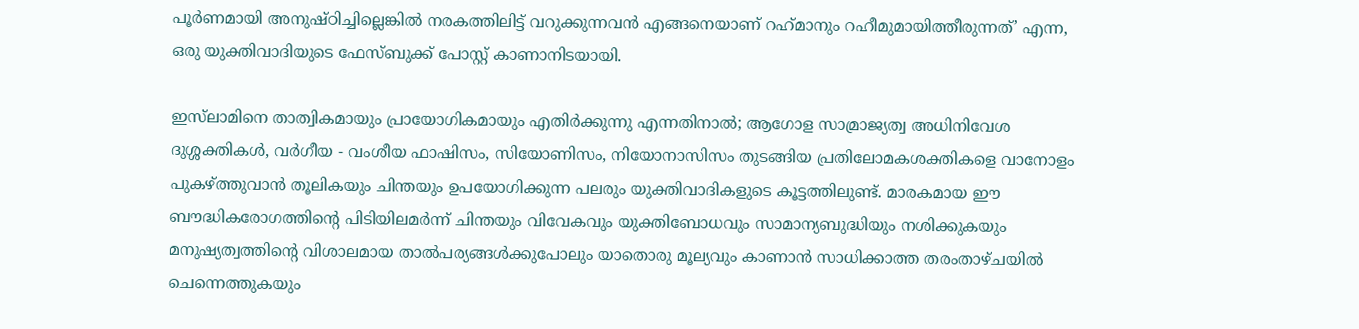പൂർണമായി അനുഷ്ഠിച്ചില്ലെങ്കിൽ നരകത്തിലിട്ട് വറുക്കുന്നവൻ എങ്ങനെയാണ് റഹ്‌മാനും റഹീമുമായിത്തീരുന്നത്’ എന്ന, ഒരു യുക്തിവാദിയുടെ ഫേസ്ബുക്ക് പോസ്റ്റ് കാണാനിടയായി.

ഇസ്‌ലാമിനെ താത്വികമായും പ്രായോഗികമായും എതിർക്കുന്നു എന്നതിനാൽ; ആഗോള സാമ്രാജ്യത്വ അധിനിവേശ ദുശ്ശക്തികൾ, വർഗീയ - വംശീയ ഫാഷിസം, സിയോണിസം, നിയോനാസിസം തുടങ്ങിയ പ്രതിലോമകശക്തികളെ വാനോളം പുകഴ്ത്തുവാൻ തൂലികയും ചിന്തയും ഉപയോഗിക്കുന്ന പലരും യുക്തിവാദികളുടെ കൂട്ടത്തിലുണ്ട്. മാരകമായ ഈ ബൗദ്ധികരോഗത്തിന്റെ പിടിയിലമർന്ന് ചിന്തയും വിവേകവും യുക്തിബോധവും സാമാന്യബുദ്ധിയും നശിക്കുകയും മനുഷ്യത്വത്തിന്റെ വിശാലമായ താൽപര്യങ്ങൾക്കുപോലും യാതൊരു മൂല്യവും കാണാൻ സാധിക്കാത്ത തരംതാഴ്ചയിൽ ചെന്നെത്തുകയും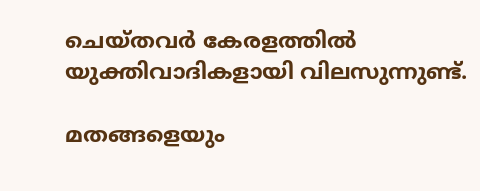ചെയ്തവർ കേരളത്തിൽ യുക്തിവാദികളായി വിലസുന്നുണ്ട്.

മതങ്ങളെയും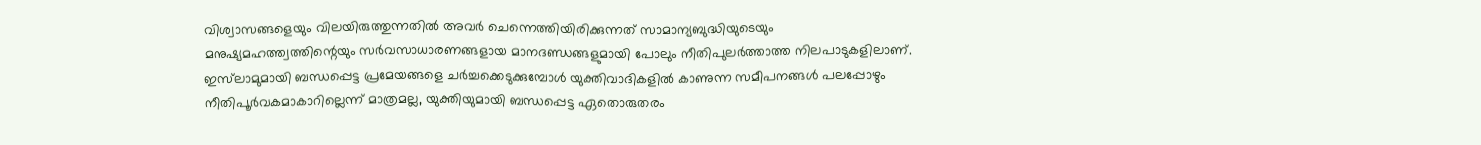വിശ്വാസങ്ങളെയും വിലയിരുത്തുന്നതിൽ അവർ ചെന്നെത്തിയിരിക്കുന്നത് സാമാന്യബുദ്ധിയുടെയും മനുഷ്യമഹത്ത്വത്തിന്റെയും സർവസാധാരണങ്ങളായ മാനദണ്ഡങ്ങളുമായി പോലും നീതിപുലർത്താത്ത നിലപാടുകളിലാണ്. ഇസ്‌ലാമുമായി ബന്ധപ്പെട്ട പ്രമേയങ്ങളെ ചർച്ചക്കെടുക്കുമ്പോൾ യുക്തിവാദികളിൽ കാണുന്ന സമീപനങ്ങൾ പലപ്പോഴും നീതിപൂർവകമാകാറില്ലെന്ന് മാത്രമല്ല, യുക്തിയുമായി ബന്ധപ്പെട്ട ഏതൊരുതരം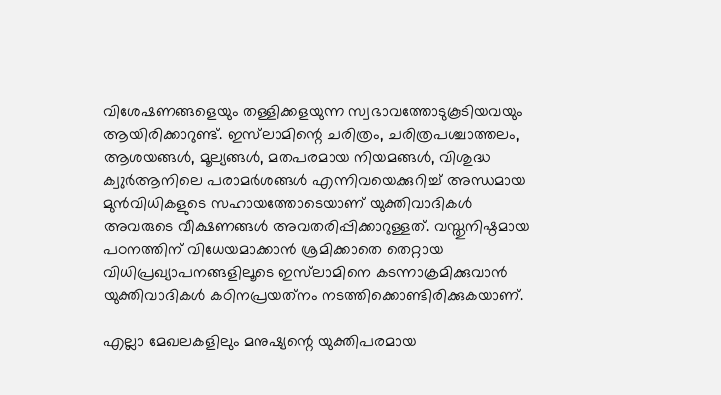വിശേഷണങ്ങളെയും തള്ളിക്കളയുന്ന സ്വഭാവത്തോടുകൂടിയവയും ആയിരിക്കാറുണ്ട്. ഇസ്‌ലാമിന്റെ ചരിത്രം, ചരിത്രപശ്ചാത്തലം, ആശയങ്ങൾ, മൂല്യങ്ങൾ, മതപരമായ നിയമങ്ങൾ, വിശുദ്ധ ക്വുർആനിലെ പരാമർശങ്ങൾ എന്നിവയെക്കുറിച്ച് അന്ധമായ മുൻവിധികളുടെ സഹായത്തോടെയാണ് യുക്തിവാദികൾ അവരുടെ വീക്ഷണങ്ങൾ അവതരിപ്പിക്കാറുള്ളത്. വസ്തുനിഷ്ഠമായ പഠനത്തിന് വിധേയമാക്കാൻ ശ്രമിക്കാതെ തെറ്റായ വിധിപ്രഖ്യാപനങ്ങളിലൂടെ ഇസ്‌ലാമിനെ കടന്നാക്രമിക്കുവാൻ യുക്തിവാദികൾ കഠിനപ്രയത്‌നം നടത്തിക്കൊണ്ടിരിക്കുകയാണ്.

എല്ലാ മേഖലകളിലും മനുഷ്യന്റെ യുക്തിപരമായ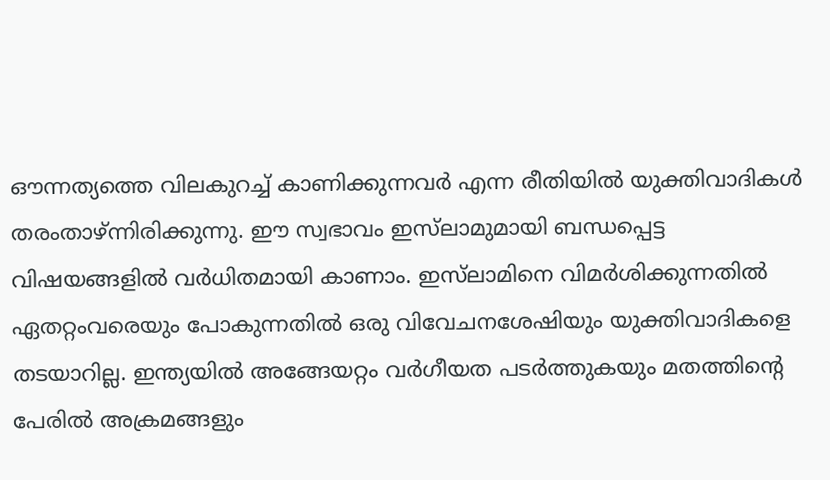ഔന്നത്യത്തെ വിലകുറച്ച് കാണിക്കുന്നവർ എന്ന രീതിയിൽ യുക്തിവാദികൾ തരംതാഴ്ന്നിരിക്കുന്നു. ഈ സ്വഭാവം ഇസ്‌ലാമുമായി ബന്ധപ്പെട്ട വിഷയങ്ങളിൽ വർധിതമായി കാണാം. ഇസ്‌ലാമിനെ വിമർശിക്കുന്നതിൽ ഏതറ്റംവരെയും പോകുന്നതിൽ ഒരു വിവേചനശേഷിയും യുക്തിവാദികളെ തടയാറില്ല. ഇന്ത്യയിൽ അങ്ങേയറ്റം വർഗീയത പടർത്തുകയും മതത്തിന്റെ പേരിൽ അക്രമങ്ങളും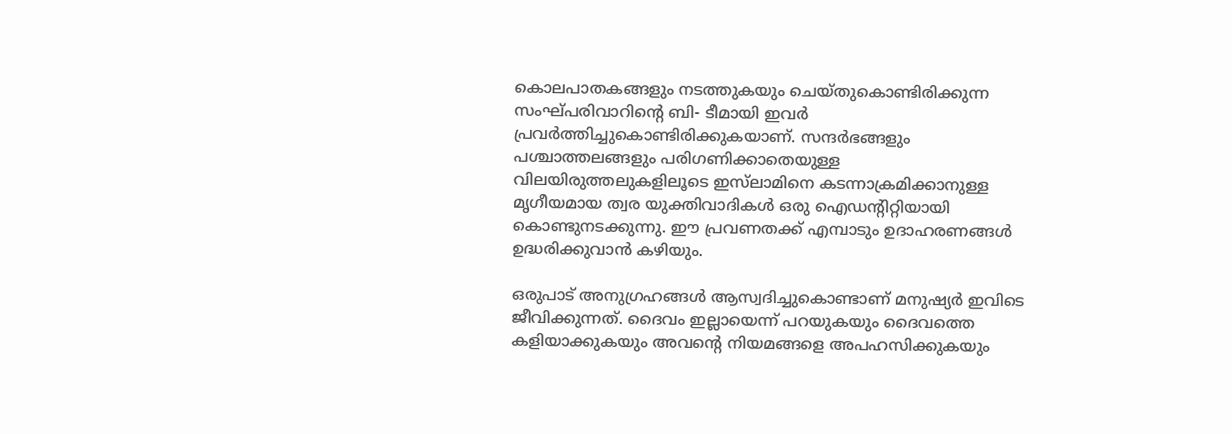കൊലപാതകങ്ങളും നടത്തുകയും ചെയ്തുകൊണ്ടിരിക്കുന്ന സംഘ്പരിവാറിന്റെ ബി- ടീമായി ഇവർ പ്രവർത്തിച്ചുകൊണ്ടിരിക്കുകയാണ്. സന്ദർഭങ്ങളും പശ്ചാത്തലങ്ങളും പരിഗണിക്കാതെയുള്ള വിലയിരുത്തലുകളിലൂടെ ഇസ്‌ലാമിനെ കടന്നാക്രമിക്കാനുള്ള മൃഗീയമായ ത്വര യുക്തിവാദികൾ ഒരു ഐഡന്റിറ്റിയായി കൊണ്ടുനടക്കുന്നു. ഈ പ്രവണതക്ക് എമ്പാടും ഉദാഹരണങ്ങൾ ഉദ്ധരിക്കുവാൻ കഴിയും.

ഒരുപാട് അനുഗ്രഹങ്ങൾ ആസ്വദിച്ചുകൊണ്ടാണ് മനുഷ്യർ ഇവിടെ ജീവിക്കുന്നത്. ദൈവം ഇല്ലായെന്ന് പറയുകയും ദൈവത്തെ കളിയാക്കുകയും അവന്റെ നിയമങ്ങളെ അപഹസിക്കുകയും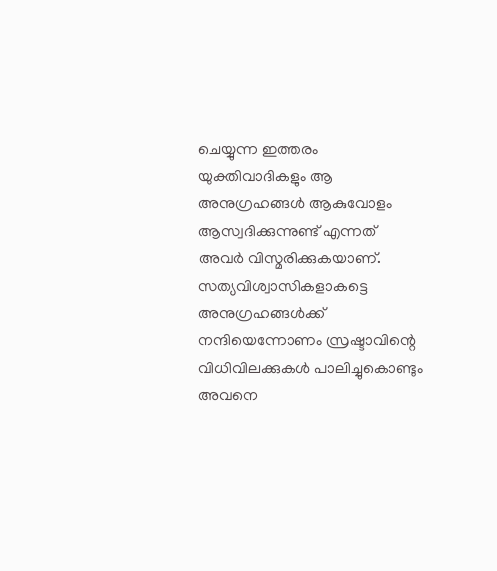ചെയ്യുന്ന ഇത്തരം യുക്തിവാദികളും ആ അനുഗ്രഹങ്ങൾ ആകുവോളം ആസ്വദിക്കുന്നുണ്ട് എന്നത് അവർ വിസ്മരിക്കുകയാണ്. സത്യവിശ്വാസികളാകട്ടെ അനുഗ്രഹങ്ങൾക്ക് നന്ദിയെന്നോണം സ്രഷ്ടാവിന്റെ വിധിവിലക്കുകൾ പാലിച്ചുകൊണ്ടും അവനെ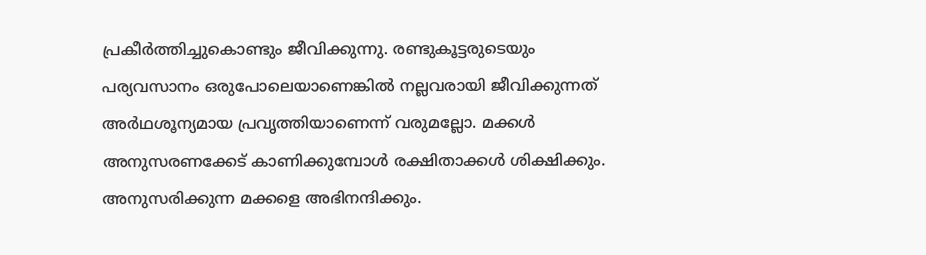പ്രകീർത്തിച്ചുകൊണ്ടും ജീവിക്കുന്നു. രണ്ടുകൂട്ടരുടെയും പര്യവസാനം ഒരുപോലെയാണെങ്കിൽ നല്ലവരായി ജീവിക്കുന്നത് അർഥശൂന്യമായ പ്രവൃത്തിയാണെന്ന് വരുമല്ലോ. മക്കൾ അനുസരണക്കേട് കാണിക്കുമ്പോൾ രക്ഷിതാക്കൾ ശിക്ഷിക്കും. അനുസരിക്കുന്ന മക്കളെ അഭിനന്ദിക്കും.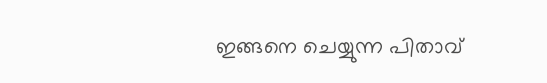ഇങ്ങനെ ചെയ്യുന്ന പിതാവ്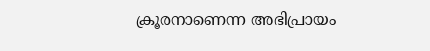ക്രൂരനാണെന്ന അഭിപ്രായം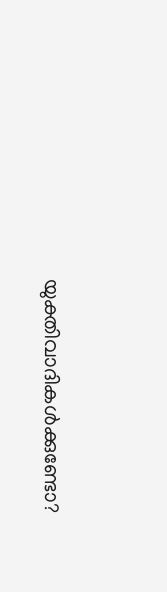യുക്തിവാദികൾക്കുണ്ടോ?